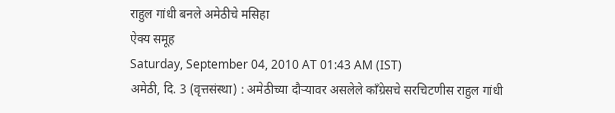राहुल गांधी बनले अमेठीचे मसिहा
ऐक्य समूह
Saturday, September 04, 2010 AT 01:43 AM (IST)
अमेठी, दि. 3 (वृत्तसंस्था) : अमेठीच्या दौऱ्यावर असलेले कॉंग्रेसचे सरचिटणीस राहुल गांधी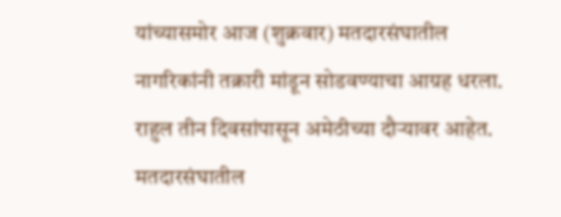यांच्यासमोर आज (शुक्रवार) मतदारसंघातील नागरिकांनी तक्रारी मांडून सोडवण्याचा आग्रह धरला. राहुल तीन दिवसांपासून अमेठीच्या दौऱ्यावर आहेत.
मतदारसंघातील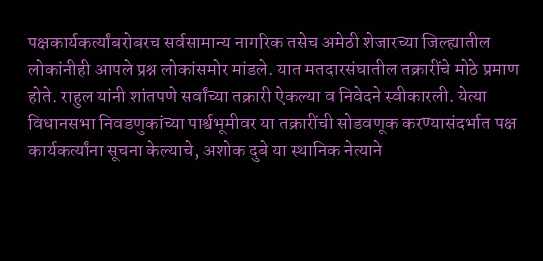पक्षकार्यकर्त्यांबरोबरच सर्वसामान्य नागरिक तसेच अमेठी शेजारच्या जिल्ह्यातील लोकांनीही आपले प्रश्न लोकांसमोर मांडले. यात मतदारसंघातील तक्रारींचे मोठे प्रमाण होते. राहुल यांनी शांतपणे सर्वांच्या तक्रारी ऐकल्या व निवेदने स्वीकारली. येत्या विधानसभा निवडणुकांच्या पार्श्वभूमीवर या तक्रारींची सोडवणूक करण्यासंदर्भात पक्ष कार्यकर्त्यांना सूचना केल्याचे, अशोक दुबे या स्थानिक नेत्याने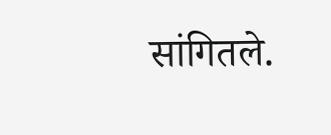सांगितले.